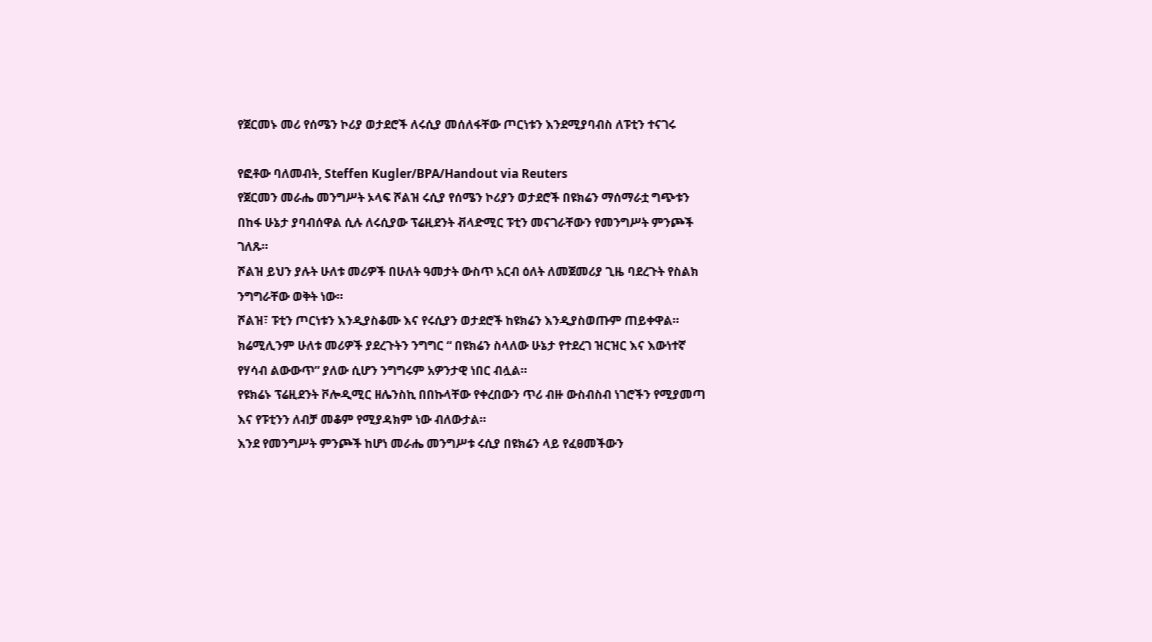የጀርመኑ መሪ የሰሜን ኮሪያ ወታደሮች ለሩሲያ መሰለፋቸው ጦርነቱን እንደሚያባብስ ለፑቲን ተናገሩ

የፎቶው ባለመብት, Steffen Kugler/BPA/Handout via Reuters
የጀርመን መራሔ መንግሥት ኦላፍ ሾልዝ ሩሲያ የሰሜን ኮሪያን ወታደሮች በዩክሬን ማሰማራቷ ግጭቱን በከፋ ሁኔታ ያባብሰዋል ሲሉ ለሩሲያው ፕሬዚደንት ቭላድሚር ፑቲን መናገራቸውን የመንግሥት ምንጮች ገለጹ።
ሾልዝ ይህን ያሉት ሁለቱ መሪዎች በሁለት ዓመታት ውስጥ አርብ ዕለት ለመጀመሪያ ጊዜ ባደረጉት የስልክ ንግግራቸው ወቅት ነው።
ሾልዝ፣ ፑቲን ጦርነቱን እንዲያስቆሙ እና የሩሲያን ወታደሮች ከዩክሬን እንዲያስወጡም ጠይቀዋል።
ክሬሚሊንም ሁለቱ መሪዎች ያደረጉትን ንግግር “ በዩክሬን ስላለው ሁኔታ የተደረገ ዝርዝር እና እውነተኛ የሃሳብ ልውውጥ” ያለው ሲሆን ንግግሩም አዎንታዊ ነበር ብሏል።
የዩክሬኑ ፕሬዚደንት ቮሎዲሚር ዘሌንስኪ በበኩላቸው የቀረበውን ጥሪ ብዙ ውስብስብ ነገሮችን የሚያመጣ እና የፑቲንን ለብቻ መቆም የሚያዳክም ነው ብለውታል።
እንደ የመንግሥት ምንጮች ከሆነ መራሔ መንግሥቱ ሩሲያ በዩክሬን ላይ የፈፀመችውን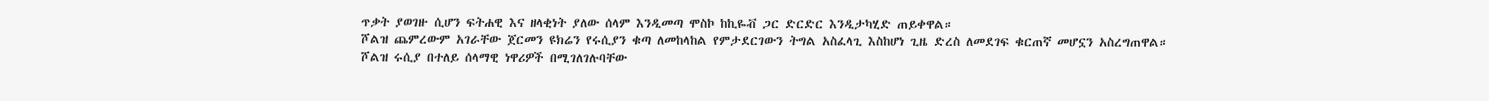ጥቃት ያወገዙ ሲሆን ፍትሐዊ እና ዘላቂነት ያለው ሰላም እንዲመጣ ሞስኮ ከኪዬቭ ጋር ድርድር እንዲታካሂድ ጠይቀዋል።
ሾልዝ ጨምረውም አገራቸው ጀርመን ዩክሬን የሩሲያን ቁጣ ለመከላከል የምታደርገውን ትግል አስፈላጊ እስከሆነ ጊዜ ድረስ ለመደገፍ ቁርጠኛ መሆኗን አስረግጠዋል።
ሾልዝ ሩሲያ በተለይ ሰላማዊ ነዋሪዎች በሚገለገሉባቸው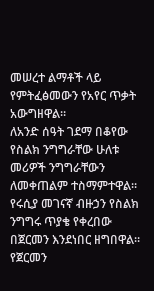መሠረተ ልማቶች ላይ የምትፈፅመውን የአየር ጥቃት አውግዘዋል።
ለአንድ ሰዓት ገደማ በቆየው የስልክ ንግግራቸው ሁለቱ መሪዎች ንግግራቸውን ለመቀጠልም ተስማምተዋል። የሩሲያ መገናኛ ብዙኃን የስልክ ንግግሩ ጥያቄ የቀረበው በጀርመን እንደነበር ዘግበዋል።
የጀርመን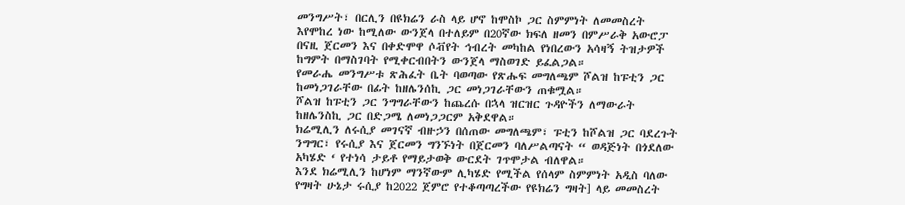መንግሥት፣ በርሊን በዩክሬን ራስ ላይ ሆኖ ከሞስኮ ጋር ስምምነት ለመመስረት እየሞከረ ነው ከሚለው ውንጀላ በተለይም በ20ኛው ክፍለ ዘመን በምሥራቅ አውሮፓ በናዚ ጀርመን እና በቀድሞዋ ሶቭየት ኅብረት መካከል የነበረውን አሳዛኝ ትዝታዎች ከግምት በማስገባት የሚቀርብበትን ውንጀላ ማስወገድ ይፈልጋል።
የመራሔ መንግሥቱ ጽሕፈት ቤት ባወጣው የጽሑፍ መግለጫም ሾልዝ ከፑቲን ጋር ከመነጋገራቸው በፊት ከዘሌንሰኪ ጋር መነጋገራቸውን ጠቁሟል።
ሾልዝ ከፑቲን ጋር ንግግራቸውን ከጨረሱ በኋላ ዝርዝር ጉዳዮችን ለማውራት ከዘሌንስኪ ጋር በድጋሜ ለመነጋጋርም አቅደዋል።
ክሬሚሊን ለሩሲያ መገናኛ ብዙኃን በሰጠው መግለጫም፣ ፑቲን ከሾልዝ ጋር ባደረጉት ንግግር፣ የሩሲያ እና ጀርመን ግንኙነት በጀርመን ባለሥልጣናት “ ወዳጅነት በጎደለው አካሄድ ‘ የተነሳ ታይቶ የማይታወቅ ውርደት ገጥሞታል ብለዋል።
እንደ ክሬሚሊን ከሆነም ማንኛውም ሊካሄድ የሚችል የሰላም ስምምነት አዲስ ባለው የግዛት ሁኔታ ሩሲያ ከ2022 ጀምሮ የተቆጣጣረችው የዩክሬን ግዛት] ላይ መመስረት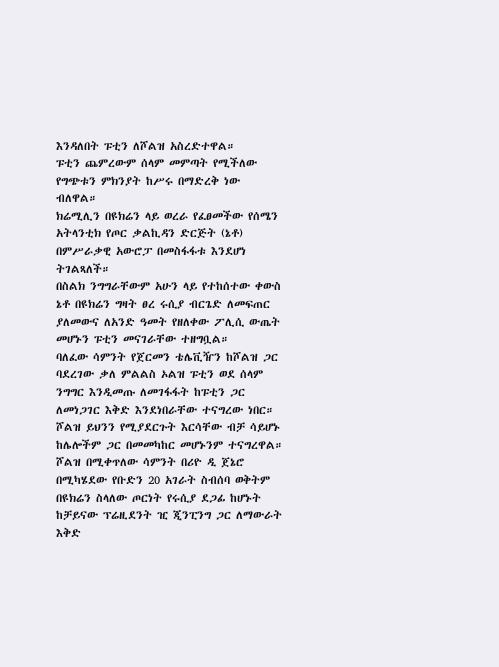እንዳለበት ፑቲን ለሾልዝ አስረድተዋል።
ፑቲን ጨምረውም ሰላም መምጣት የሚችለው የግጭቱን ምክንያት ከሥሩ በማድረቅ ነው ብለዋል።
ክሬሚሊን በዩክሬን ላይ ወረራ የፈፀመችው የሰሜን አትላንቲክ የጦር ቃልኪዳን ድርጅት (ኔቶ) በምሥራቃዊ አውሮፓ በመስፋፋቱ እንደሆነ ትገልጻለች።
በስልክ ንግግራቸውም አሁን ላይ የተከሰተው ቀውስ ኔቶ በዩክሬን ግዛት ፀረ ሩሲያ ብርጌድ ለመፍጠር ያለመውና ለአንድ ዓመት የዘለቀው ፖሊሲ ውጤት መሆኑን ፑቲን መናገራቸው ተዘግቧል።
ባለፈው ሳምንት የጀርመን ቴሌቪዥን ከሾልዝ ጋር ባደረገው ቃለ ምልልስ ኦልዝ ፑቲን ወደ ሰላም ንግግር እንዲመጡ ለመገፋፋት ከፑቲን ጋር ለመነጋገር እቅድ እንደነበራቸው ተናግረው ነበር።
ሾልዝ ይህንን የሚያደርጉት እርሳቸው ብቻ ሳይሆኑ ከሌሎችም ጋር በመመካከር መሆኑንም ተናግረዋል።
ሾልዝ በሚቀጥለው ሳምንት በሪዮ ዲ ጀኔሮ በሚካሄደው የቡድን 20 አገራት ስብሰባ ወቅትም በዩክሬን ስላለው ጦርነት የሩሲያ ደጋፊ ከሆኑት ከቻይናው ፕሬዚደንት ዢ ጂንፒንግ ጋር ለማውራት እቅድ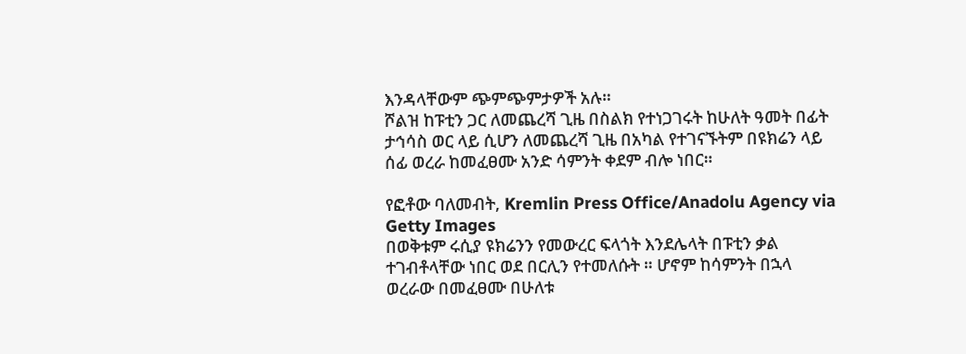እንዳላቸውም ጭምጭምታዎች አሉ።
ሾልዝ ከፑቲን ጋር ለመጨረሻ ጊዜ በስልክ የተነጋገሩት ከሁለት ዓመት በፊት ታኅሳስ ወር ላይ ሲሆን ለመጨረሻ ጊዜ በአካል የተገናኙትም በዩክሬን ላይ ሰፊ ወረራ ከመፈፀሙ አንድ ሳምንት ቀደም ብሎ ነበር።

የፎቶው ባለመብት, Kremlin Press Office/Anadolu Agency via Getty Images
በወቅቱም ሩሲያ ዩክሬንን የመውረር ፍላጎት እንደሌላት በፑቲን ቃል ተገብቶላቸው ነበር ወደ በርሊን የተመለሱት ። ሆኖም ከሳምንት በኋላ ወረራው በመፈፀሙ በሁለቱ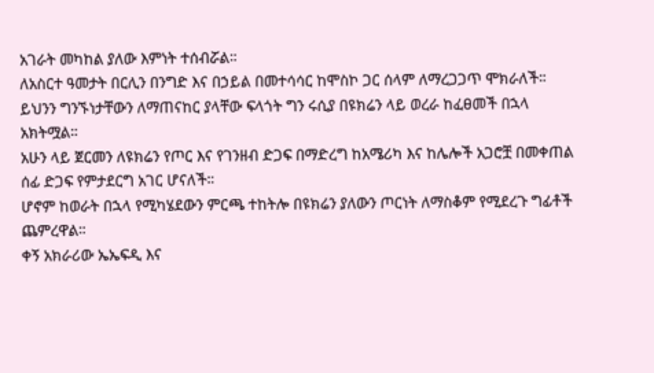አገራት መካከል ያለው እምነት ተሰብሯል።
ለአስርተ ዓመታት በርሊን በንግድ እና በኃይል በመተሳሳር ከሞስኮ ጋር ሰላም ለማረጋጋጥ ሞክራለች። ይህንን ግንኙነታቸውን ለማጠናከር ያላቸው ፍላጎት ግን ሩሲያ በዩክሬን ላይ ወረራ ከፈፀመች በኋላ አክትሟል።
አሁን ላይ ጀርመን ለዩክሬን የጦር እና የገንዘብ ድጋፍ በማድረግ ከአሜሪካ እና ከሌሎች አጋሮቿ በመቀጠል ሰፊ ድጋፍ የምታደርግ አገር ሆናለች።
ሆኖም ከወራት በኋላ የሚካሄደውን ምርጫ ተከትሎ በዩክሬን ያለውን ጦርነት ለማስቆም የሚደረጉ ግፊቶች ጨምረዋል።
ቀኝ አክራሪው ኤኤፍዲ እና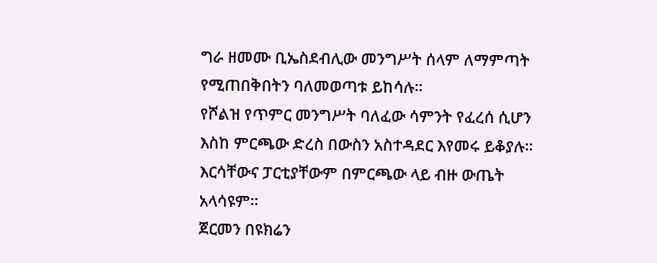ግራ ዘመሙ ቢኤስደብሊው መንግሥት ሰላም ለማምጣት የሚጠበቅበትን ባለመወጣቱ ይከሳሉ።
የሾልዝ የጥምር መንግሥት ባለፈው ሳምንት የፈረሰ ሲሆን እስከ ምርጫው ድረስ በውስን አስተዳደር እየመሩ ይቆያሉ። እርሳቸውና ፓርቲያቸውም በምርጫው ላይ ብዙ ውጤት አላሳዩም።
ጀርመን በዩክሬን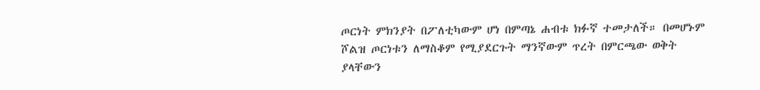ጦርነት ምክንያት በፖለቲካውም ሆነ በምጣኔ ሐብቱ ክፉኛ ተመታለች። በመሆኑም ሾልዝ ጦርነቱን ለማስቆም የሚያደርጉት ማንኛውም ጥረት በምርጫው ወቅት ያላቸውን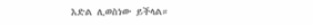እድል ሊወስነው ይችላል።